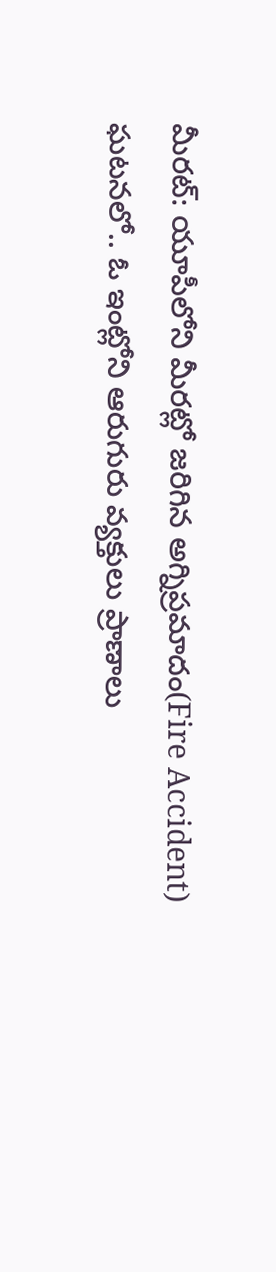మీరట్: యూపీలోని మీరట్లో జరిగిన అగ్నిప్రమాదం(Fire Accident) ఘటనలో.. ఓ ఇంట్లోని ఆరుగురు వ్యక్తులు ప్రాణాలు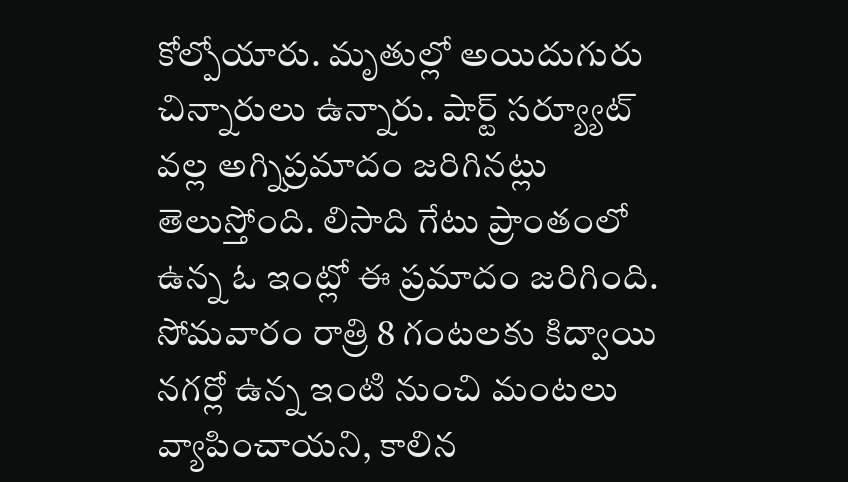కోల్పోయారు. మృతుల్లో అయిదుగురు చిన్నారులు ఉన్నారు. షార్ట్ సర్య్యూట్ వల్ల అగ్నిప్రమాదం జరిగినట్లు తెలుస్తోంది. లిసాది గేటు ప్రాంతంలో ఉన్న ఓ ఇంట్లో ఈ ప్రమాదం జరిగింది. సోమవారం రాత్రి 8 గంటలకు కిద్వాయి నగర్లో ఉన్న ఇంటి నుంచి మంటలు వ్యాపించాయని, కాలిన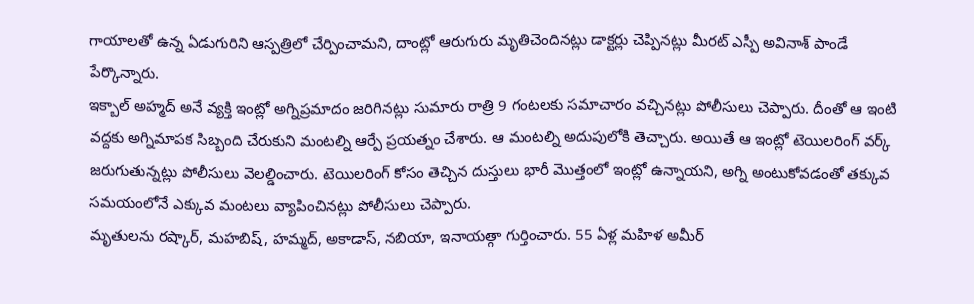గాయాలతో ఉన్న ఏడుగురిని ఆస్పత్రిలో చేర్పించామని, దాంట్లో ఆరుగురు మృతిచెందినట్లు డాక్టర్లు చెప్పినట్లు మీరట్ ఎస్పీ అవినాశ్ పాండే పేర్కొన్నారు.
ఇక్బాల్ అహ్మద్ అనే వ్యక్తి ఇంట్లో అగ్నిప్రమాదం జరిగినట్లు సుమారు రాత్రి 9 గంటలకు సమాచారం వచ్చినట్లు పోలీసులు చెప్పారు. దీంతో ఆ ఇంటి వద్దకు అగ్నిమాపక సిబ్బంది చేరుకుని మంటల్ని ఆర్పే ప్రయత్నం చేశారు. ఆ మంటల్ని అదుపులోకి తెచ్చారు. అయితే ఆ ఇంట్లో టెయిలరింగ్ వర్క్ జరుగుతున్నట్లు పోలీసులు వెలల్డించారు. టెయిలరింగ్ కోసం తెచ్చిన దుస్తులు భారీ మొత్తంలో ఇంట్లో ఉన్నాయని, అగ్ని అంటుకోవడంతో తక్కువ సమయంలోనే ఎక్కువ మంటలు వ్యాపించినట్లు పోలీసులు చెప్పారు.
మృతులను రష్కార్, మహబిష్, హమ్మద్, అకాడాస్, నబియా, ఇనాయత్గా గుర్తించారు. 55 ఏళ్ల మహిళ అమీర్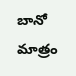బానో మాత్రం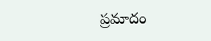ప్రమాదం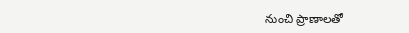నుంచి ప్రాణాలతో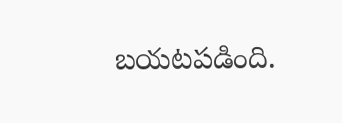బయటపడింది.